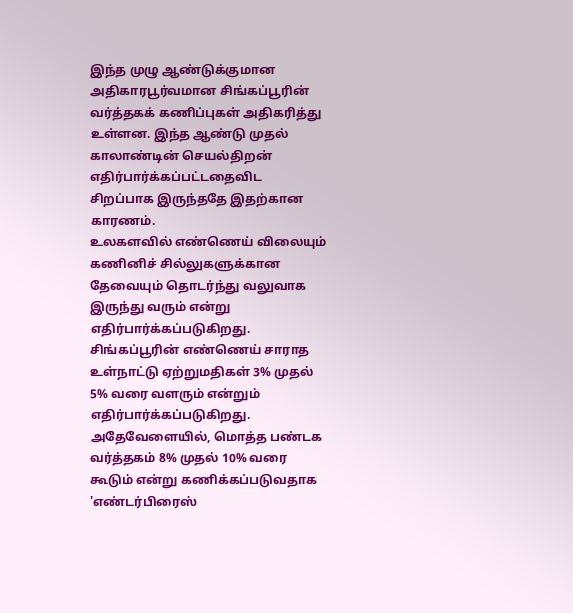இந்த முழு ஆண்டுக்குமான அதிகாரபூர்வமான சிங்கப்பூரின் வர்த்தகக் கணிப்புகள் அதிகரித்து உள்ளன. இந்த ஆண்டு முதல் காலாண்டின் செயல்திறன் எதிர்பார்க்கப்பட்டதைவிட சிறப்பாக இருந்ததே இதற்கான காரணம்.
உலகளவில் எண்ணெய் விலையும் கணினிச் சில்லுகளுக்கான தேவையும் தொடர்ந்து வலுவாக இருந்து வரும் என்று எதிர்பார்க்கப்படுகிறது.
சிங்கப்பூரின் எண்ணெய் சாராத உள்நாட்டு ஏற்றுமதிகள் 3% முதல் 5% வரை வளரும் என்றும் எதிர்பார்க்கப்படுகிறது.
அதேவேளையில், மொத்த பண்டக வர்த்தகம் 8% முதல் 10% வரை கூடும் என்று கணிக்கப்படுவதாக 'எண்டர்பிரைஸ்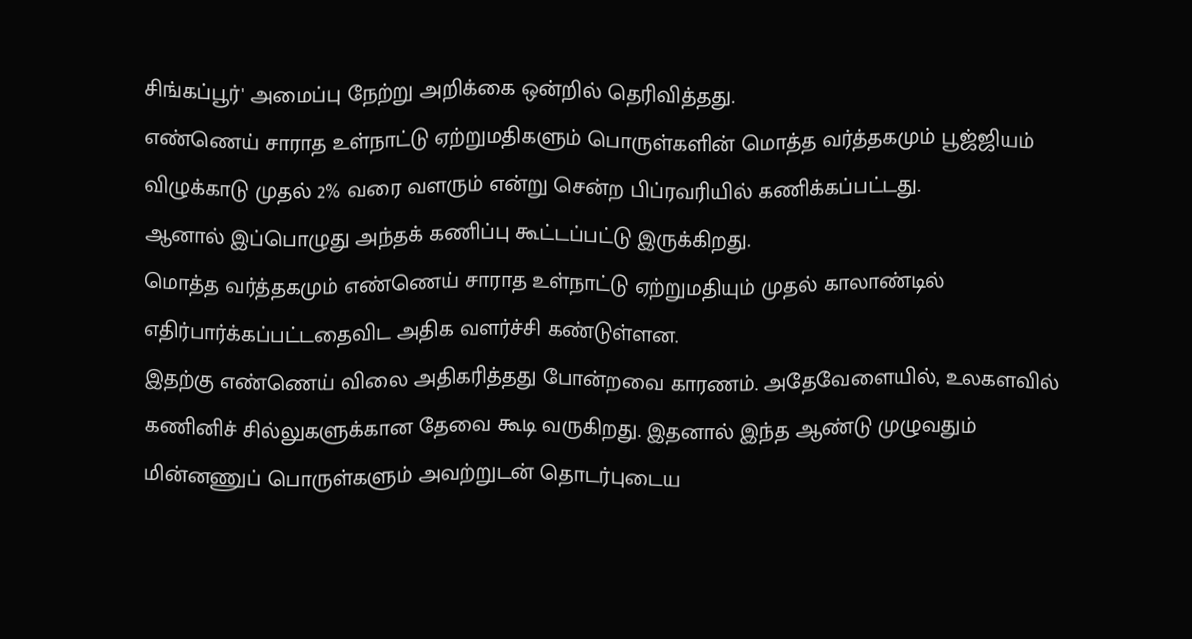சிங்கப்பூர்' அமைப்பு நேற்று அறிக்கை ஒன்றில் தெரிவித்தது.
எண்ணெய் சாராத உள்நாட்டு ஏற்றுமதிகளும் பொருள்களின் மொத்த வர்த்தகமும் பூஜ்ஜியம் விழுக்காடு முதல் 2% வரை வளரும் என்று சென்ற பிப்ரவரியில் கணிக்கப்பட்டது.
ஆனால் இப்பொழுது அந்தக் கணிப்பு கூட்டப்பட்டு இருக்கிறது.
மொத்த வர்த்தகமும் எண்ணெய் சாராத உள்நாட்டு ஏற்றுமதியும் முதல் காலாண்டில் எதிர்பார்க்கப்பட்டதைவிட அதிக வளர்ச்சி கண்டுள்ளன.
இதற்கு எண்ணெய் விலை அதிகரித்தது போன்றவை காரணம். அதேவேளையில், உலகளவில் கணினிச் சில்லுகளுக்கான தேவை கூடி வருகிறது. இதனால் இந்த ஆண்டு முழுவதும் மின்னணுப் பொருள்களும் அவற்றுடன் தொடர்புடைய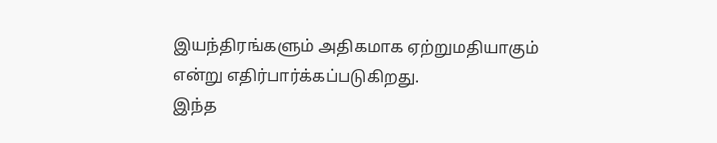இயந்திரங்களும் அதிகமாக ஏற்றுமதியாகும் என்று எதிர்பார்க்கப்படுகிறது.
இந்த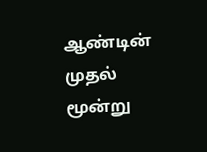ஆண்டின் முதல் மூன்று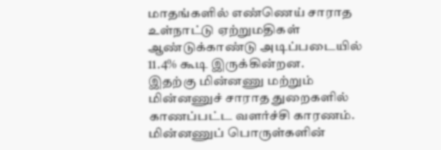மாதங்களில் எண்ணெய் சாராத உள்நாட்டு ஏற்றுமதிகள் ஆண்டுக்காண்டு அடிப்படையில் 11.4% கூடி இருக்கின்றன.
இதற்கு மின்னணு மற்றும் மின்னணுச் சாராத துறைகளில் காணப்பட்ட வளர்ச்சி காரணம். மின்னணுப் பொருள்களின்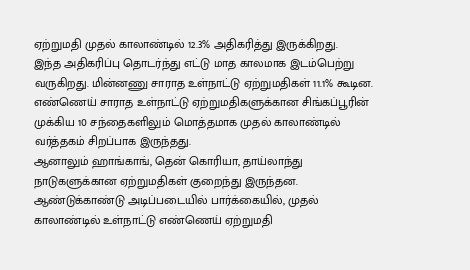ஏற்றுமதி முதல் காலாண்டில் 12.3% அதிகரித்து இருக்கிறது.
இந்த அதிகரிப்பு தொடர்ந்து எட்டு மாத காலமாக இடம்பெற்று வருகிறது. மின்னணு சாராத உள்நாட்டு ஏற்றுமதிகள் 11.1% கூடின.
எண்ணெய் சாராத உள்நாட்டு ஏற்றுமதிகளுக்கான சிங்கப்பூரின் முக்கிய 10 சந்தைகளிலும் மொத்தமாக முதல் காலாண்டில் வர்த்தகம் சிறப்பாக இருந்தது.
ஆனாலும் ஹாங்காங், தென் கொரியா, தாய்லாந்து நாடுகளுக்கான ஏற்றுமதிகள் குறைந்து இருந்தன.
ஆண்டுக்காண்டு அடிப்படையில் பார்க்கையில், முதல் காலாண்டில் உள்நாட்டு எண்ணெய் ஏற்றுமதி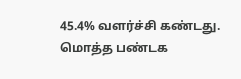45.4% வளர்ச்சி கண்டது.
மொத்த பண்டக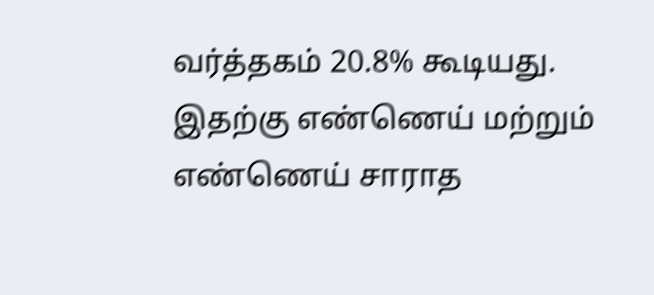வர்த்தகம் 20.8% கூடியது.
இதற்கு எண்ணெய் மற்றும் எண்ணெய் சாராத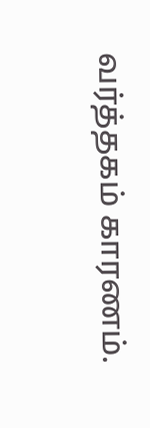வர்த்தகம் காரணம்.